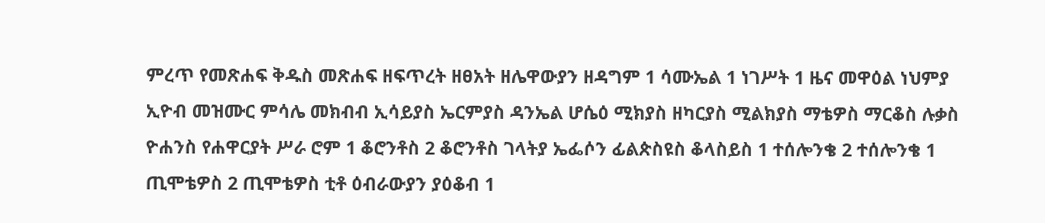ምረጥ የመጽሐፍ ቅዱስ መጽሐፍ ዘፍጥረት ዘፀአት ዘሌዋውያን ዘዳግም 1 ሳሙኤል 1 ነገሥት 1 ዜና መዋዕል ነህምያ ኢዮብ መዝሙር ምሳሌ መክብብ ኢሳይያስ ኤርምያስ ዳንኤል ሆሴዕ ሚክያስ ዘካርያስ ሚልክያስ ማቴዎስ ማርቆስ ሉቃስ ዮሐንስ የሐዋርያት ሥራ ሮም 1 ቆሮንቶስ 2 ቆሮንቶስ ገላትያ ኤፌሶን ፊልጵስዩስ ቆላስይስ 1 ተሰሎንቄ 2 ተሰሎንቄ 1 ጢሞቴዎስ 2 ጢሞቴዎስ ቲቶ ዕብራውያን ያዕቆብ 1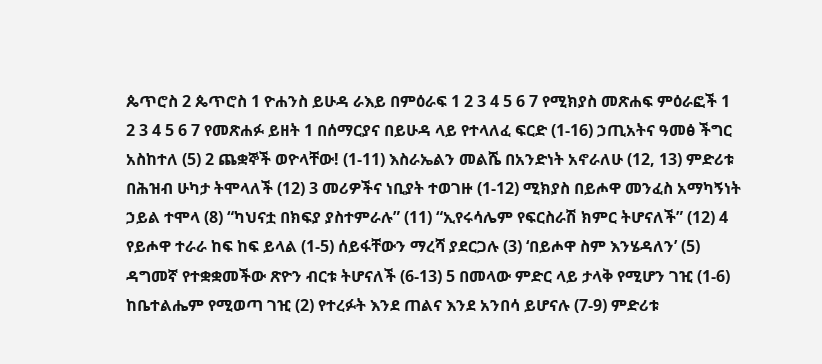ጴጥሮስ 2 ጴጥሮስ 1 ዮሐንስ ይሁዳ ራእይ በምዕራፍ 1 2 3 4 5 6 7 የሚክያስ መጽሐፍ ምዕራፎች 1 2 3 4 5 6 7 የመጽሐፉ ይዘት 1 በሰማርያና በይሁዳ ላይ የተላለፈ ፍርድ (1-16) ኃጢአትና ዓመፅ ችግር አስከተለ (5) 2 ጨቋኞች ወዮላቸው! (1-11) እስራኤልን መልሼ በአንድነት አኖራለሁ (12, 13) ምድሪቱ በሕዝብ ሁካታ ትሞላለች (12) 3 መሪዎችና ነቢያት ተወገዙ (1-12) ሚክያስ በይሖዋ መንፈስ አማካኝነት ኃይል ተሞላ (8) “ካህናቷ በክፍያ ያስተምራሉ” (11) “ኢየሩሳሌም የፍርስራሽ ክምር ትሆናለች” (12) 4 የይሖዋ ተራራ ከፍ ከፍ ይላል (1-5) ሰይፋቸውን ማረሻ ያደርጋሉ (3) ‘በይሖዋ ስም እንሄዳለን’ (5) ዳግመኛ የተቋቋመችው ጽዮን ብርቱ ትሆናለች (6-13) 5 በመላው ምድር ላይ ታላቅ የሚሆን ገዢ (1-6) ከቤተልሔም የሚወጣ ገዢ (2) የተረፉት እንደ ጠልና እንደ አንበሳ ይሆናሉ (7-9) ምድሪቱ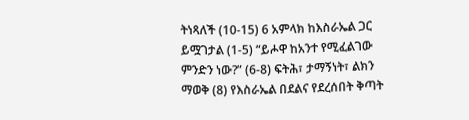ትነጻለች (10-15) 6 አምላክ ከእስራኤል ጋር ይሟገታል (1-5) “ይሖዋ ከአንተ የሚፈልገው ምንድን ነው?” (6-8) ፍትሕ፣ ታማኝነት፣ ልክን ማወቅ (8) የእስራኤል በደልና የደረሰበት ቅጣት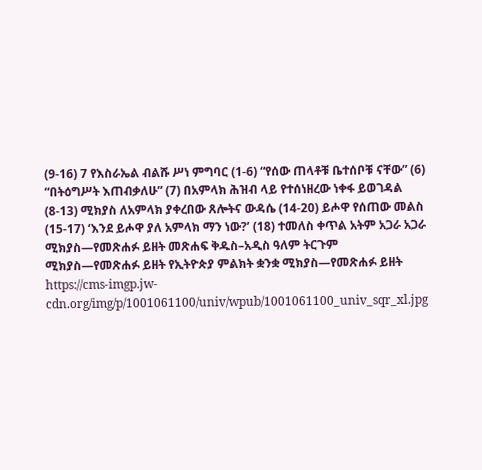(9-16) 7 የእስራኤል ብልሹ ሥነ ምግባር (1-6) “የሰው ጠላቶቹ ቤተሰቦቹ ናቸው” (6) “በትዕግሥት እጠብቃለሁ” (7) በአምላክ ሕዝብ ላይ የተሰነዘረው ነቀፋ ይወገዳል (8-13) ሚክያስ ለአምላክ ያቀረበው ጸሎትና ውዳሴ (14-20) ይሖዋ የሰጠው መልስ (15-17) ‘እንደ ይሖዋ ያለ አምላክ ማን ነው?’ (18) ተመለስ ቀጥል አትም አጋራ አጋራ ሚክያስ—የመጽሐፉ ይዘት መጽሐፍ ቅዱስ–አዲስ ዓለም ትርጉም ሚክያስ—የመጽሐፉ ይዘት የኢትዮጵያ ምልክት ቋንቋ ሚክያስ—የመጽሐፉ ይዘት https://cms-imgp.jw-cdn.org/img/p/1001061100/univ/wpub/1001061100_univ_sqr_xl.jpg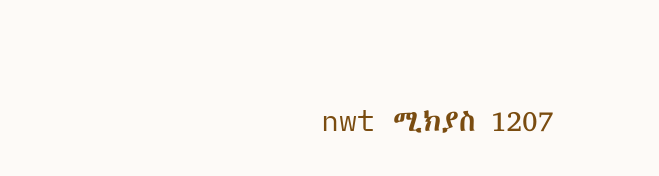nwt ሚክያስ 1207